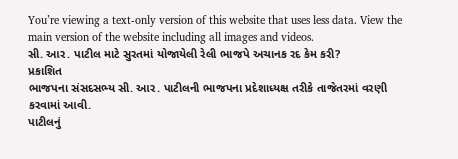You’re viewing a text-only version of this website that uses less data. View the main version of the website including all images and videos.
સી. આર. પાટીલ માટે સુરતમાં યોજાયેલી રેલી ભાજપે અચાનક રદ કેમ કરી?
પ્રકાશિત
ભાજપના સંસદસભ્ય સી. આર. પાટીલની ભાજપના પ્રદેશાધ્યક્ષ તરીકે તાજેતરમાં વરણી કરવામાં આવી.
પાટીલનું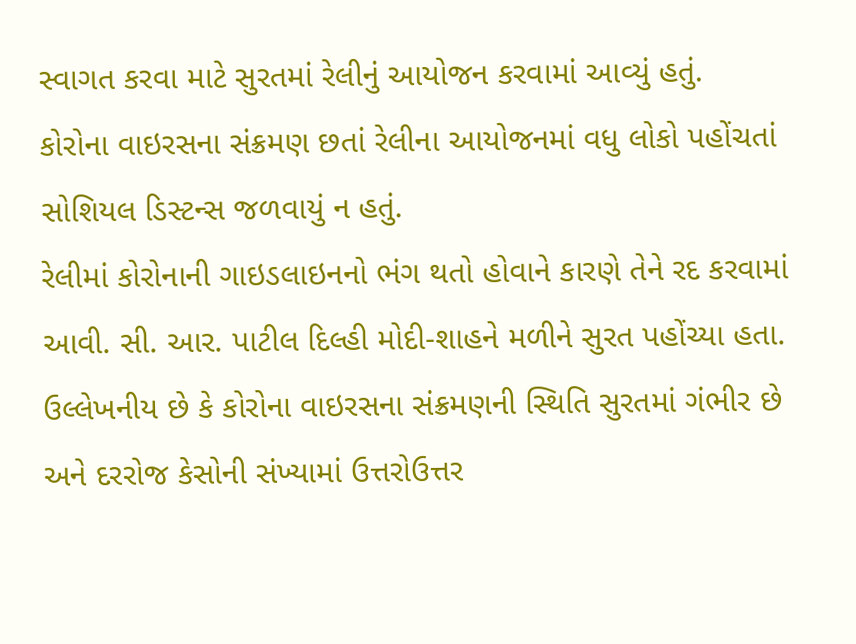સ્વાગત કરવા માટે સુરતમાં રેલીનું આયોજન કરવામાં આવ્યું હતું.
કોરોના વાઇરસના સંક્રમણ છતાં રેલીના આયોજનમાં વધુ લોકો પહોંચતાં સોશિયલ ડિસ્ટન્સ જળવાયું ન હતું.
રેલીમાં કોરોનાની ગાઇડલાઇનનો ભંગ થતો હોવાને કારણે તેને રદ કરવામાં આવી. સી. આર. પાટીલ દિલ્હી મોદી-શાહને મળીને સુરત પહોંચ્યા હતા.
ઉલ્લેખનીય છે કે કોરોના વાઇરસના સંક્રમણની સ્થિતિ સુરતમાં ગંભીર છે અને દરરોજ કેસોની સંખ્યામાં ઉત્તરોઉત્તર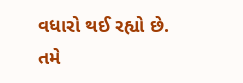વધારો થઈ રહ્યો છે.
તમે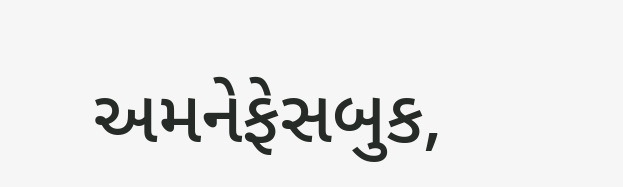અમનેફેસબુક,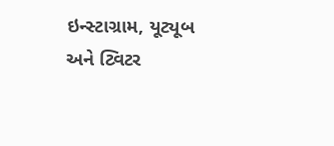ઇન્સ્ટાગ્રામ, યૂટ્યૂબ અને ટ્વિટર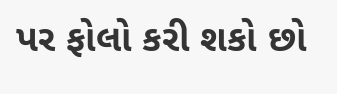પર ફોલો કરી શકો છો